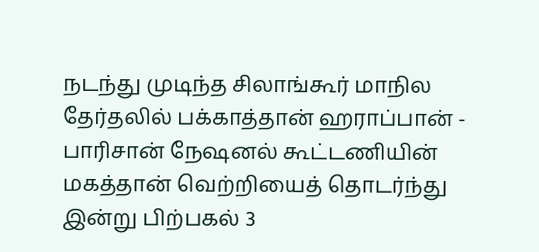நடந்து முடிந்த சிலாங்கூர் மாநில தேர்தலில் பக்காத்தான் ஹராப்பான் - பாரிசான் நேஷனல் கூட்டணியின் மகத்தான் வெற்றியைத் தொடர்ந்து இன்று பிற்பகல் 3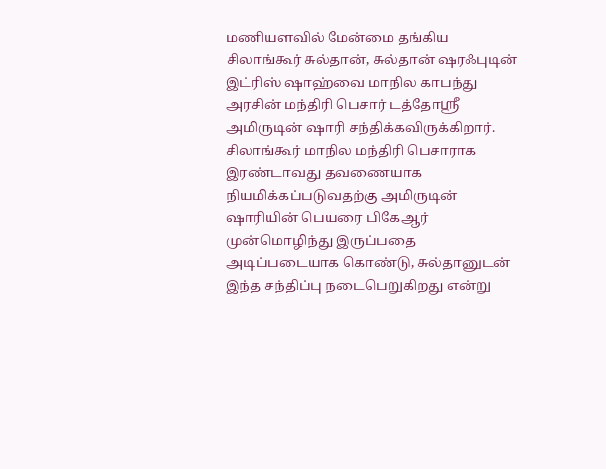மணியளவில் மேன்மை தங்கிய சிலாங்கூர் சுல்தான், சுல்தான் ஷரஃபுடின் இட்ரிஸ் ஷாஹ்வை மாநில காபந்து அரசின் மந்திரி பெசார் டத்தோஸ்ரீ அமிருடின் ஷாரி சந்திக்கவிருக்கிறார்.
சிலாங்கூர் மாநில மந்திரி பெசாராக இரண்டாவது தவணையாக நியமிக்கப்படுவதற்கு அமிருடின் ஷாரியின் பெயரை பிகேஆர் முன்மொழிந்து இருப்பதை அடிப்படையாக கொண்டு, சுல்தானுடன் இந்த சந்திப்பு நடைபெறுகிறது என்று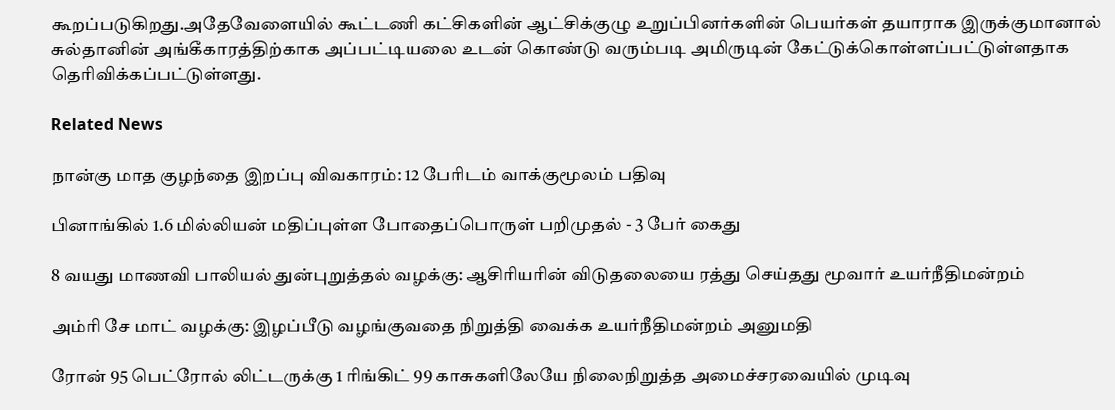கூறப்படுகிறது.அதேவேளையில் கூட்டணி கட்சிகளின் ஆட்சிக்குழு உறுப்பினர்களின் பெயர்கள் தயாராக இருக்குமானால் சுல்தானின் அங்கீகாரத்திற்காக அப்பட்டியலை உடன் கொண்டு வரும்படி அமிருடின் கேட்டுக்கொள்ளப்பட்டுள்ளதாக தெரிவிக்கப்பட்டுள்ளது.

Related News

நான்கு மாத குழந்தை இறப்பு விவகாரம்: 12 பேரிடம் வாக்குமூலம் பதிவு

பினாங்கில் 1.6 மில்லியன் மதிப்புள்ள போதைப்பொருள் பறிமுதல் - 3 பேர் கைது

8 வயது மாணவி பாலியல் துன்புறுத்தல் வழக்கு: ஆசிரியரின் விடுதலையை ரத்து செய்தது மூவார் உயர்நீதிமன்றம்

அம்ரி சே மாட் வழக்கு: இழப்பீடு வழங்குவதை நிறுத்தி வைக்க உயர்நீதிமன்றம் அனுமதி

ரோன் 95 பெட்ரோல் லிட்டருக்கு 1 ரிங்கிட் 99 காசுகளிலேயே நிலைநிறுத்த அமைச்சரவையில் முடிவு